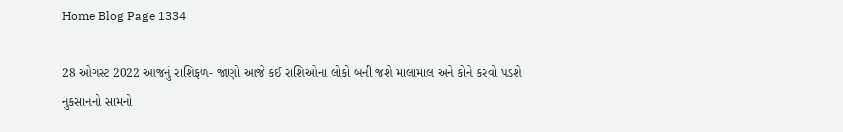Home Blog Page 1334

28 ઓગસ્ટ 2022 આજનું રાશિફળ- જાણો આજે કઈ રાશિઓના લોકો બની જશે માલામાલ અને કોને કરવો પડશે નુકસાનનો સામનો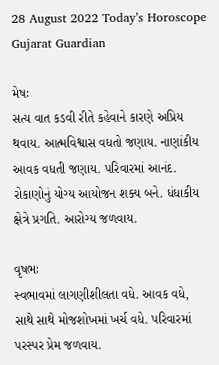28 August 2022 Today’s Horoscope Gujarat Guardian

મેષઃ
સત્ય વાત કડવી રીતે કહેવાને કારણે અપ્રિય થવાય. આત્મવિશ્વાસ વધતો જણાય. નાણાંકીય આવક વધતી જણાય. પરિવારમાં આનંદ. રોકાણોનું યોગ્ય આયોજન શક્ય બને. ધંધાકીય ક્ષેત્રે પ્રગતિ. આરોગ્ય જળવાય.

વૃષભઃ
સ્વભાવમાં લાગણીશીલતા વધે. આવક વધે, સાથે સાથે મોજશોખમાં ખર્ચ વધે. પરિવારમાં પરસ્પર પ્રેમ જળવાય.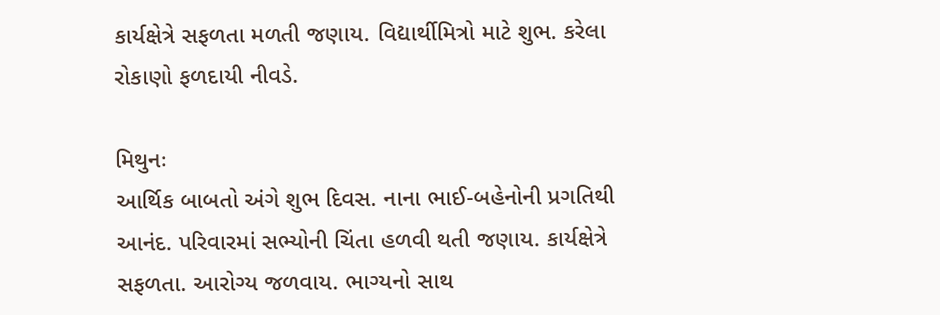કાર્યક્ષેત્રે સફળતા મળતી જણાય. વિદ્યાર્થીમિત્રો માટે શુભ. કરેલા રોકાણો ફળદાયી નીવડે.

મિથુનઃ
આર્થિક બાબતો અંગે શુભ દિવસ. નાના ભાઈ-બહેનોની પ્રગતિથી આનંદ. પરિવારમાં સભ્યોની ચિંતા હળવી થતી જણાય. કાર્યક્ષેત્રે સફળતા. આરોગ્ય જળવાય. ભાગ્યનો સાથ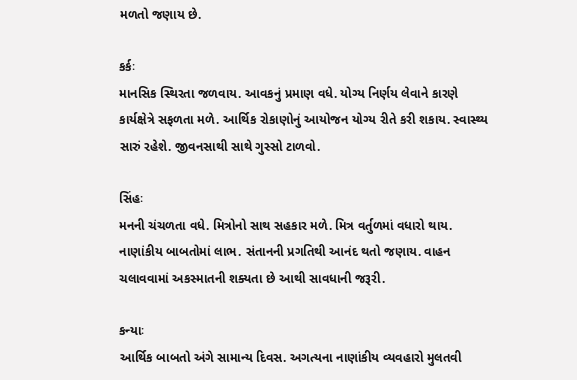મળતો જણાય છે.

કર્કઃ
માનસિક સ્થિરતા જળવાય. આવકનું પ્રમાણ વધે. યોગ્ય નિર્ણય લેવાને કારણે કાર્યક્ષેત્રે સફળતા મળે. આર્થિક રોકાણોનું આયોજન યોગ્ય રીતે કરી શકાય. સ્વાસ્થ્ય સારું રહેશે. જીવનસાથી સાથે ગુસ્સો ટાળવો.

સિંહઃ
મનની ચંચળતા વધે. મિત્રોનો સાથ સહકાર મળે. મિત્ર વર્તુળમાં વધારો થાય. નાણાંકીય બાબતોમાં લાભ. સંતાનની પ્રગતિથી આનંદ થતો જણાય. વાહન ચલાવવામાં અકસ્માતની શક્યતા છે આથી સાવધાની જરૂરી.

કન્યાઃ
આર્થિક બાબતો અંગે સામાન્ય દિવસ. અગત્યના નાણાંકીય વ્યવહારો મુલતવી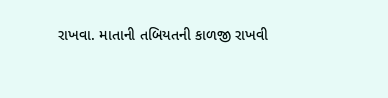રાખવા. માતાની તબિયતની કાળજી રાખવી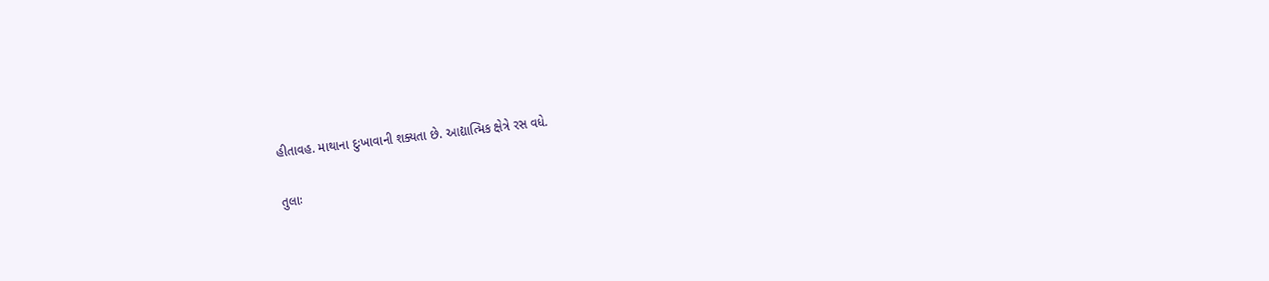હીતાવહ. માથાના દુઃખાવાની શક્યતા છે. આદ્યાત્મિક ક્ષેત્રે રસ વધે.

તુલાઃ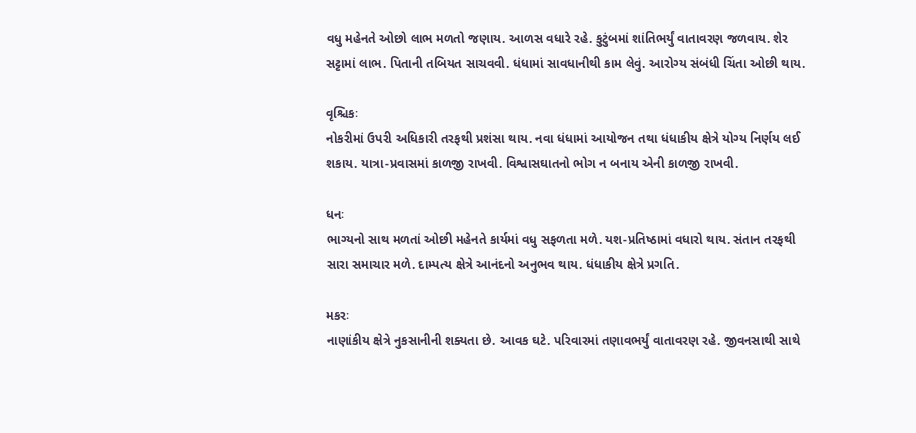વધુ મહેનતે ઓછો લાભ મળતો જણાય. આળસ વધારે રહે. કુટુંબમાં શાંતિભર્યું વાતાવરણ જળવાય. શેર સટ્ટામાં લાભ. પિતાની તબિયત સાચવવી. ધંધામાં સાવધાનીથી કામ લેવું. આરોગ્ય સંબંધી ચિંતા ઓછી થાય.

વૃશ્ચિકઃ
નોકરીમાં ઉપરી અધિકારી તરફથી પ્રશંસા થાય. નવા ધંધામાં આયોજન તથા ધંધાકીય ક્ષેત્રે યોગ્ય નિર્ણય લઈ શકાય. યાત્રા-પ્રવાસમાં કાળજી રાખવી. વિશ્વાસઘાતનો ભોગ ન બનાય એની કાળજી રાખવી.

ધનઃ
ભાગ્યનો સાથ મળતાં ઓછી મહેનતે કાર્યમાં વધુ સફળતા મળે. યશ-પ્રતિષ્‍ઠામાં વધારો થાય. સંતાન તરફથી સારા સમાચાર મળે. દામ્પત્ય ક્ષેત્રે આનંદનો અનુભવ થાય. ધંધાકીય ક્ષેત્રે પ્રગતિ.

મકરઃ
નાણાંકીય ક્ષેત્રે નુકસાનીની શક્યતા છે. આવક ઘટે. પરિવારમાં તણાવભર્યું વાતાવરણ રહે. જીવનસાથી સાથે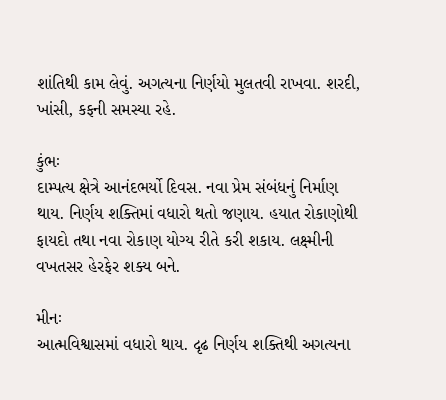શાંતિથી કામ લેવું. અગત્યના નિર્ણયો મુલતવી રાખવા. શરદી, ખાંસી, કફની સમસ્યા રહે.

કુંભઃ
દામ્પત્ય ક્ષેત્રે આનંદભર્યો દિવસ. નવા પ્રેમ સંબંધનું નિર્માણ થાય. નિર્ણય શક્તિમાં વધારો થતો જણાય. હયાત રોકાણોથી ફાયદો તથા નવા રોકાણ યોગ્ય રીતે કરી શકાય. લક્ષ્મીની વખતસર હેરફેર શક્ય બને.

મીનઃ
આત્મવિશ્વાસમાં વધારો થાય. દૃઢ નિર્ણય શક્તિથી અગત્યના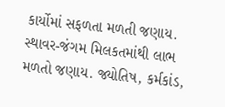કાર્યોમાં સફળતા મળતી જણાય. સ્થાવર-જંગમ મિલકતમાંથી લાભ મળતો જણાય. જ્યોતિષ, કર્મકાંડ,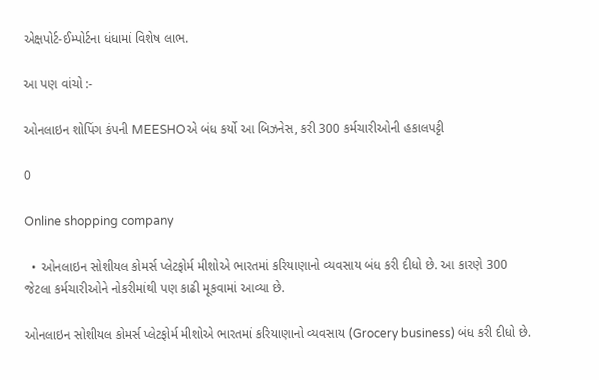એક્ષપોર્ટ-ઈમ્પોર્ટના ધંધામાં વિશેષ લાભ.

આ પણ વાંચો :-

ઓનલાઇન શોપિંગ કંપની MEESHOએ બંધ કર્યો આ બિઝનેસ, કરી 300 કર્મચારીઓની હકાલપટ્ટી

0

Online shopping company

  • ઓનલાઇન સોશીયલ કોમર્સ પ્લેટફોર્મ મીશોએ ભારતમાં કરિયાણાનો વ્યવસાય બંધ કરી દીધો છે. આ કારણે 300 જેટલા કર્મચારીઓને નોકરીમાંથી પણ કાઢી મૂકવામાં આવ્યા છે.

ઓનલાઇન સોશીયલ કોમર્સ પ્લેટફોર્મ મીશોએ ભારતમાં કરિયાણાનો વ્યવસાય (Grocery business) બંધ કરી દીધો છે.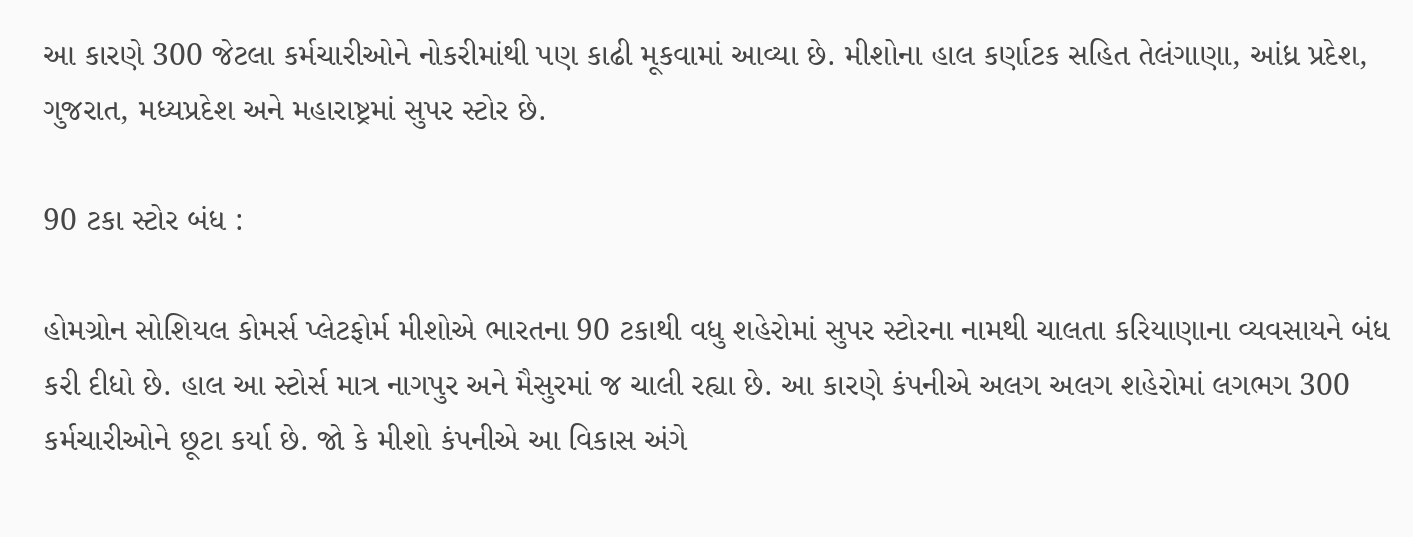આ કારણે 300 જેટલા કર્મચારીઓને નોકરીમાંથી પણ કાઢી મૂકવામાં આવ્યા છે. મીશોના હાલ કર્ણાટક સહિત તેલંગાણા, આંધ્ર પ્રદેશ, ગુજરાત, મધ્યપ્રદેશ અને મહારાષ્ટ્રમાં સુપર સ્ટોર છે.

90 ટકા સ્ટોર બંધ :

હોમગ્રોન સોશિયલ કોમર્સ પ્લેટફોર્મ મીશોએ ભારતના 90 ટકાથી વધુ શહેરોમાં સુપર સ્ટોરના નામથી ચાલતા કરિયાણાના વ્યવસાયને બંધ કરી દીધો છે. હાલ આ સ્ટોર્સ માત્ર નાગપુર અને મૈસુરમાં જ ચાલી રહ્યા છે. આ કારણે કંપનીએ અલગ અલગ શહેરોમાં લગભગ 300 કર્મચારીઓને છૂટા કર્યા છે. જો કે મીશો કંપનીએ આ વિકાસ અંગે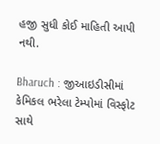હજી સુધી કોઈ માહિતી આપી નથી.

Bharuch : જીઆઇડીસીમાં કેમિકલ ભરેલા ટેમ્પોમાં વિસ્ફોટ સાથે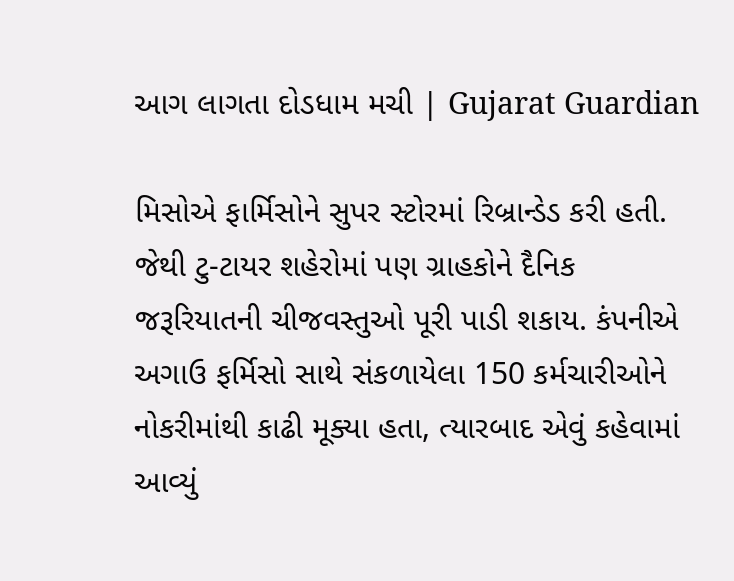આગ લાગતા દોડધામ મચી | Gujarat Guardian

મિસોએ ફાર્મિસોને સુપર સ્ટોરમાં રિબ્રાન્ડેડ કરી હતી. જેથી ટુ-ટાયર શહેરોમાં પણ ગ્રાહકોને દૈનિક જરૂરિયાતની ચીજવસ્તુઓ પૂરી પાડી શકાય. કંપનીએ અગાઉ ફર્મિસો સાથે સંકળાયેલા 150 કર્મચારીઓને નોકરીમાંથી કાઢી મૂક્યા હતા, ત્યારબાદ એવું કહેવામાં આવ્યું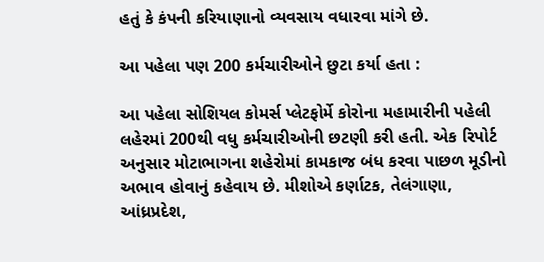હતું કે કંપની કરિયાણાનો વ્યવસાય વધારવા માંગે છે.

આ પહેલા પણ 200 કર્મચારીઓને છુટા કર્યા હતા :

આ પહેલા સોશિયલ કોમર્સ પ્લેટફોર્મે કોરોના મહામારીની પહેલી લહેરમાં 200થી વધુ કર્મચારીઓની છટણી કરી હતી. એક રિપોર્ટ અનુસાર મોટાભાગના શહેરોમાં કામકાજ બંધ કરવા પાછળ મૂડીનો અભાવ હોવાનું કહેવાય છે. મીશોએ કર્ણાટક, તેલંગાણા, આંધ્રપ્રદેશ,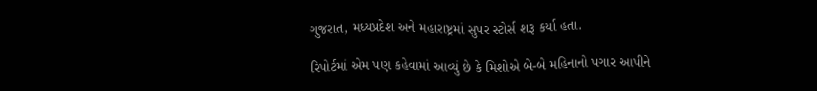ગુજરાત, મધ્યપ્રદેશ અને મહારાષ્ટ્રમાં સુપર સ્ટોર્સ શરૂ કર્યા હતા.

રિપોર્ટમાં એમ પણ કહેવામાં આવ્યું છે કે મિશોએ બે-બે મહિનાનો પગાર આપીને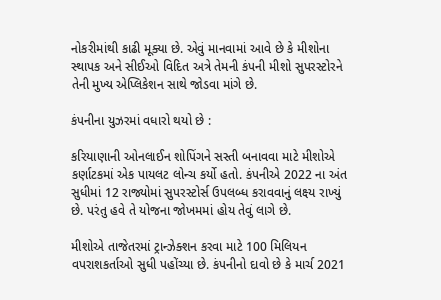નોકરીમાંથી કાઢી મૂક્યા છે. એવું માનવામાં આવે છે કે મીશોના સ્થાપક અને સીઈઓ વિદિત અત્રે તેમની કંપની મીશો સુપરસ્ટોરને તેની મુખ્ય એપ્લિકેશન સાથે જોડવા માંગે છે.

કંપનીના યુઝરમાં વધારો થયો છે :

કરિયાણાની ઓનલાઈન શોપિંગને સસ્તી બનાવવા માટે મીશોએ કર્ણાટકમાં એક પાયલટ લોન્ચ કર્યો હતો. કંપનીએ 2022 ના અંત સુધીમાં 12 રાજ્યોમાં સુપરસ્ટોર્સ ઉપલબ્ધ કરાવવાનું લક્ષ્ય રાખ્યું છે. પરંતુ હવે તે યોજના જોખમમાં હોય તેવું લાગે છે.

મીશોએ તાજેતરમાં ટ્રાન્ઝેક્શન કરવા માટે 100 મિલિયન વપરાશકર્તાઓ સુધી પહોંચ્યા છે. કંપનીનો દાવો છે કે માર્ચ 2021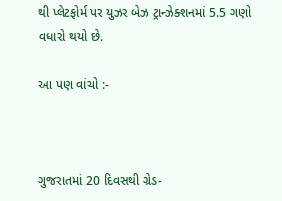થી પ્લેટફોર્મ પર યુઝર બેઝ ટ્રાન્ઝેક્શનમાં 5.5 ગણો વધારો થયો છે.

આ પણ વાંચો :-



ગુજરાતમાં 20 દિવસથી ગ્રેડ-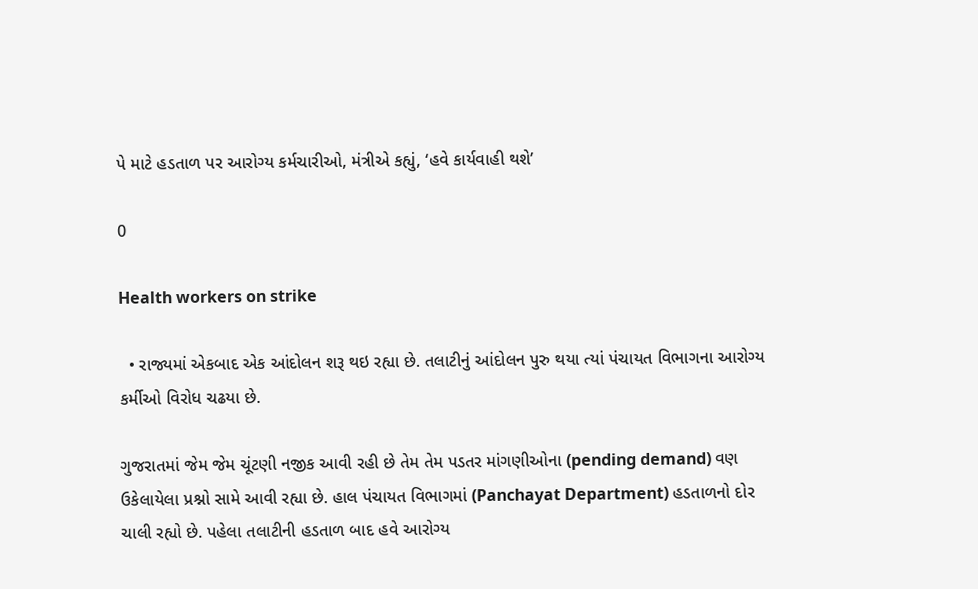પે માટે હડતાળ પર આરોગ્ય કર્મચારીઓ, મંત્રીએ કહ્યું, ‘હવે કાર્યવાહી થશે’

0

Health workers on strike

  • રાજ્યમાં એકબાદ એક આંદોલન શરૂ થઇ રહ્યા છે. તલાટીનું આંદોલન પુરુ થયા ત્યાં પંચાયત વિભાગના આરોગ્ય કર્મીઓ વિરોધ ચઢયા છે.

ગુજરાતમાં જેમ જેમ ચૂંટણી નજીક આવી રહી છે તેમ તેમ પડતર માંગણીઓના (pending demand) વણ ઉકેલાયેલા પ્રશ્નો સામે આવી રહ્યા છે. હાલ પંચાયત વિભાગમાં (Panchayat Department) હડતાળનો દોર ચાલી રહ્યો છે. પહેલા તલાટીની હડતાળ બાદ હવે આરોગ્ય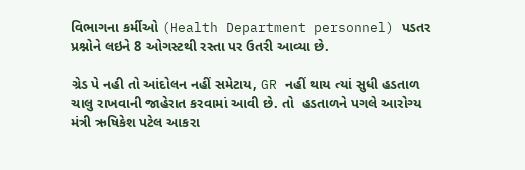વિભાગના કર્મીઓ (Health Department personnel) પડતર પ્રશ્નોને લઇને 8 ઓગસ્ટથી રસ્તા પર ઉતરી આવ્યા છે.

ગ્રેડ પે નહી તો આંદોલન નહીં સમેટાય, GR નહીં થાય ત્યાં સુધી હડતાળ ચાલુ રાખવાની જાહેરાત કરવામાં આવી છે. તો  હડતાળને પગલે આરોગ્ય મંત્રી ઋષિકેશ પટેલ આકરા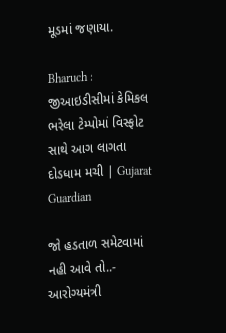મૂડમાં જણાયા.

Bharuch : જીઆઇડીસીમાં કેમિકલ ભરેલા ટેમ્પોમાં વિસ્ફોટ સાથે આગ લાગતા દોડધામ મચી | Gujarat Guardian

જો હડતાળ સમેટવામાં નહી આવે તો..- આરોગ્યમંત્રી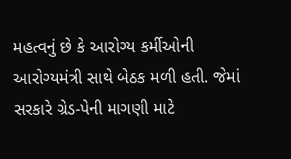મહત્વનું છે કે આરોગ્ય કર્મીઓની આરોગ્યમંત્રી સાથે બેઠક મળી હતી. જેમાં સરકારે ગ્રેડ-પેની માગણી માટે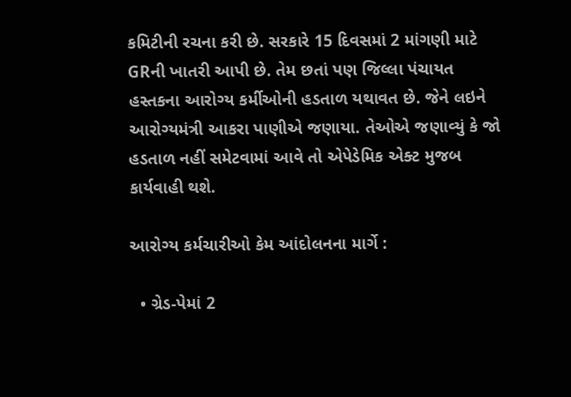કમિટીની રચના કરી છે. સરકારે 15 દિવસમાં 2 માંગણી માટે GRની ખાતરી આપી છે. તેમ છતાં પણ જિલ્લા પંચાયત હસ્તકના આરોગ્ય કર્મીઓની હડતાળ યથાવત છે. જેને લઇને આરોગ્યમંત્રી આકરા પાણીએ જણાયા. તેઓએ જણાવ્યું કે જો હડતાળ નહીં સમેટવામાં આવે તો એપેડેમિક એક્ટ મુજબ કાર્યવાહી થશે.

આરોગ્ય કર્મચારીઓ કેમ આંદોલનના માર્ગે :

  • ગ્રેડ-પેમાં 2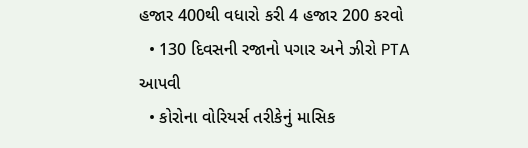હજાર 400થી વધારો કરી 4 હજાર 200 કરવો
  • 130 દિવસની રજાનો પગાર અને ઝીરો PTA આપવી
  • કોરોના વોરિયર્સ તરીકેનું માસિક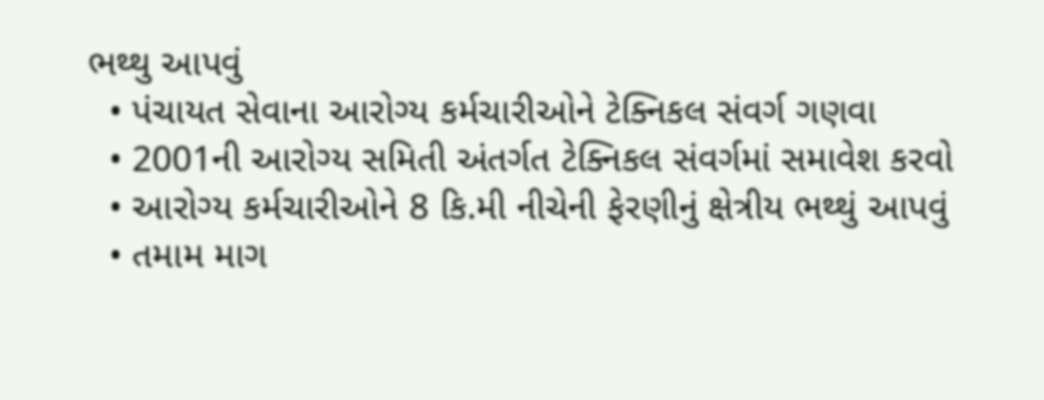ભથ્થુ આપવું
  • પંચાયત સેવાના આરોગ્ય કર્મચારીઓને ટેક્નિકલ સંવર્ગ ગણવા
  • 2001ની આરોગ્ય સમિતી અંતર્ગત ટેક્નિકલ સંવર્ગમાં સમાવેશ કરવો
  • આરોગ્ય કર્મચારીઓને 8 કિ.મી નીચેની ફેરણીનું ક્ષેત્રીય ભથ્થું આપવું
  • તમામ માગ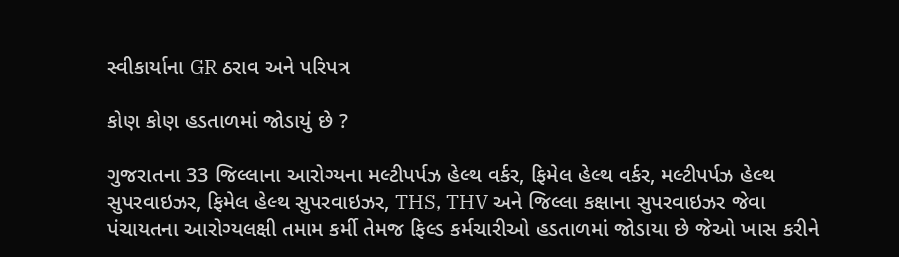સ્વીકાર્યાના GR ઠરાવ અને પરિપત્ર

કોણ કોણ હડતાળમાં જોડાયું છે ?

ગુજરાતના 33 જિલ્લાના આરોગ્યના મલ્ટીપર્પઝ હેલ્થ વર્કર, ફિમેલ હેલ્થ વર્કર, મલ્ટીપર્પઝ હેલ્થ સુપરવાઇઝર, ફિમેલ હેલ્થ સુપરવાઇઝર, THS, THV અને જિલ્લા કક્ષાના સુપરવાઇઝર જેવા પંચાયતના આરોગ્યલક્ષી તમામ કર્મી તેમજ ફિલ્ડ કર્મચારીઓ હડતાળમાં જોડાયા છે જેઓ ખાસ કરીને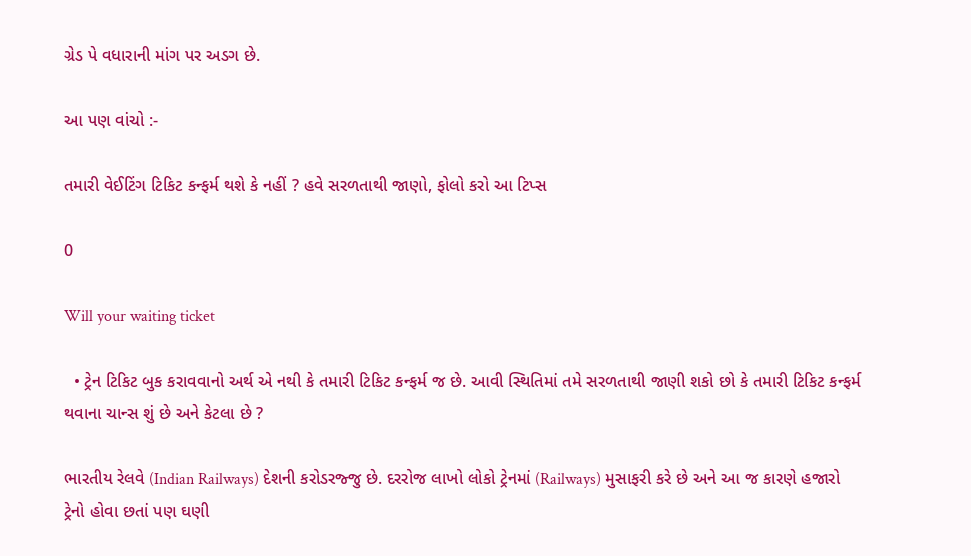ગ્રેડ પે વધારાની માંગ પર અડગ છે.

આ પણ વાંચો :-

તમારી વેઈટિંગ ટિકિટ કન્ફર્મ થશે કે નહીં ? હવે સરળતાથી જાણો, ફોલો કરો આ ટિપ્સ

0

Will your waiting ticket

  • ટ્રેન ટિકિટ બુક કરાવવાનો અર્થ એ નથી કે તમારી ટિકિટ કન્ફર્મ જ છે. આવી સ્થિતિમાં તમે સરળતાથી જાણી શકો છો કે તમારી ટિકિટ કન્ફર્મ થવાના ચાન્સ શું છે અને કેટલા છે ?

ભારતીય રેલવે (Indian Railways) દેશની કરોડરજ્જુ છે. દરરોજ લાખો લોકો ટ્રેનમાં (Railways) મુસાફરી કરે છે અને આ જ કારણે હજારો ટ્રેનો હોવા છતાં પણ ઘણી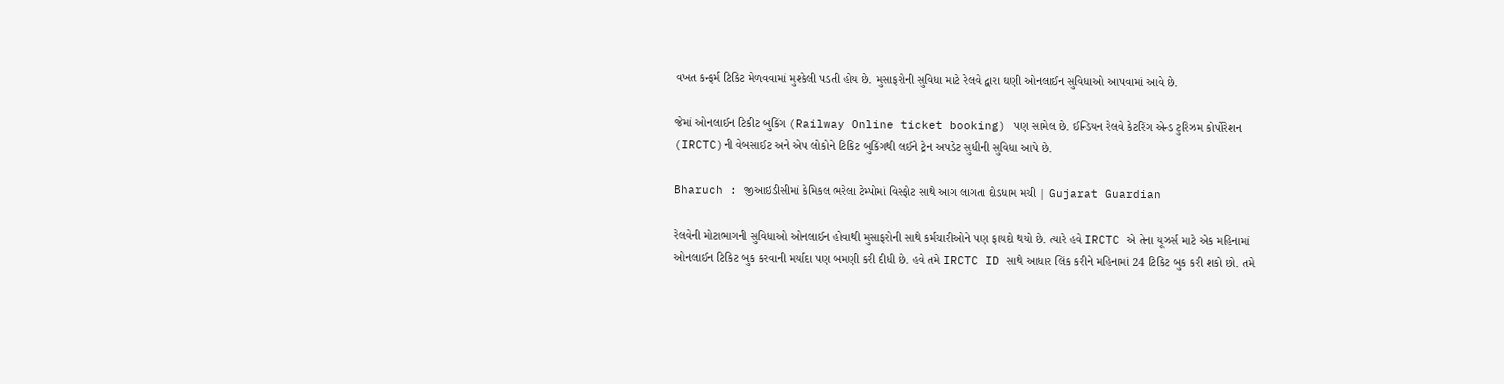વખત કન્ફર્મ ટિકિટ મેળવવામાં મુશ્કેલી પડતી હોય છે. મુસાફરોની સુવિધા માટે રેલવે દ્વારા ઘણી ઓનલાઈન સુવિધાઓ આપવામાં આવે છે.

જેમાં ઓનલાઈન ટિકીટ બુકિંગ (Railway Online ticket booking) પણ સામેલ છે. ઈન્ડિયન રેલવે કેટરિંગ એન્ડ ટુરિઝમ કોર્પોરેશન (IRCTC)ની વેબસાઈટ અને એપ લોકોને ટિકિટ બુકિંગથી લઈને ટ્રેન અપડેટ સુધીની સુવિધા આપે છે.

Bharuch : જીઆઇડીસીમાં કેમિકલ ભરેલા ટેમ્પોમાં વિસ્ફોટ સાથે આગ લાગતા દોડધામ મચી | Gujarat Guardian

રેલવેની મોટાભાગની સુવિધાઓ ઓનલાઈન હોવાથી મુસાફરોની સાથે કર્મચારીઓને પણ ફાયદો થયો છે. ત્યારે હવે IRCTC એ તેના યૂઝર્સ માટે એક મહિનામાં ઓનલાઈન ટિકિટ બુક કરવાની મર્યાદા પણ બમણી કરી દીધી છે. હવે તમે IRCTC ID સાથે આધાર લિંક કરીને મહિનામાં 24 ટિકિટ બુક કરી શકો છો. તમે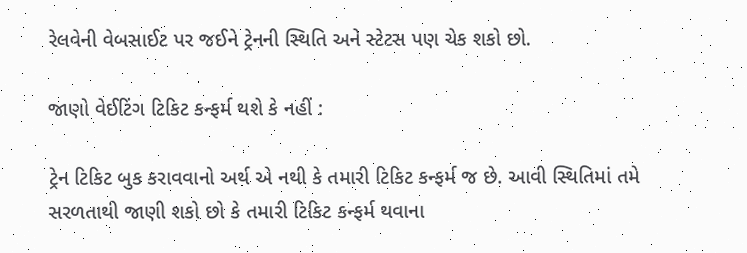રેલવેની વેબસાઈટ પર જઈને ટ્રેનની સ્થિતિ અને સ્ટેટસ પણ ચેક શકો છો.

જાણો વેઈટિંગ ટિકિટ કન્ફર્મ થશે કે નહીં :

ટ્રેન ટિકિટ બુક કરાવવાનો અર્થ એ નથી કે તમારી ટિકિટ કન્ફર્મ જ છે. આવી સ્થિતિમાં તમે સરળતાથી જાણી શકો છો કે તમારી ટિકિટ કન્ફર્મ થવાના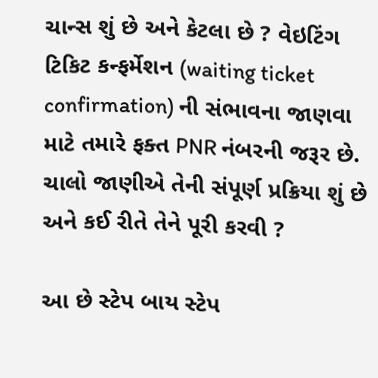ચાન્સ શું છે અને કેટલા છે ? વેઇટિંગ ટિકિટ કન્ફર્મેશન (waiting ticket confirmation) ની સંભાવના જાણવા માટે તમારે ફક્ત PNR નંબરની જરૂર છે. ચાલો જાણીએ તેની સંપૂર્ણ પ્રક્રિયા શું છે અને કઈ રીતે તેને પૂરી કરવી ?

આ છે સ્ટેપ બાય સ્ટેપ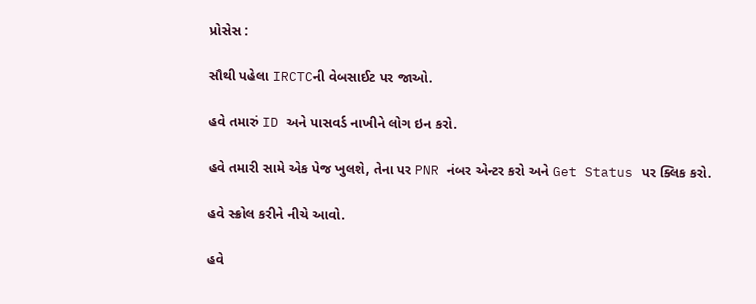પ્રોસેસ :

સૌથી પહેલા IRCTCની વેબસાઈટ પર જાઓ.

હવે તમારું ID અને પાસવર્ડ નાખીને લોગ ઇન કરો.

હવે તમારી સામે એક પેજ ખુલશે, તેના પર PNR નંબર એન્ટર કરો અને Get Status પર ક્લિક કરો.

હવે સ્ક્રોલ કરીને નીચે આવો.

હવે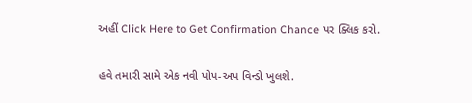અહીં Click Here to Get Confirmation Chance પર ક્લિક કરો.

હવે તમારી સામે એક નવી પોપ-અપ વિન્ડો ખુલશે.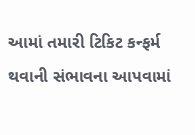આમાં તમારી ટિકિટ કન્ફર્મ થવાની સંભાવના આપવામાં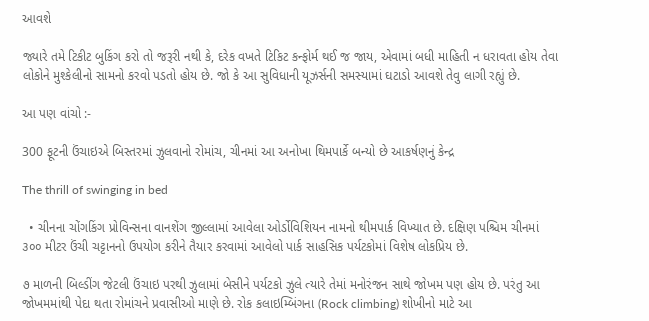આવશે

જ્યારે તમે ટિકીટ બુકિંગ કરો તો જરૂરી નથી કે, દરેક વખતે ટિકિટ કન્ફોર્મ થઈ જ જાય, એવામાં બધી માહિતી ન ધરાવતા હોય તેવા લોકોને મુશ્કેલીનો સામનો કરવો પડતો હોય છે. જો કે આ સુવિધાની યૂઝર્સની સમસ્યામાં ઘટાડો આવશે તેવુ લાગી રહ્યું છે.

આ પણ વાંચો :-

300 ફૂટની ઉંચાઇએ બિસ્તરમાં ઝુલવાનો રોમાંચ, ચીનમાં આ અનોખા થિમપાર્કે બન્યો છે આકર્ષણનું કેન્દ્ર

The thrill of swinging in bed

  • ચીનના ચોંગકિંગ પ્રોવિન્સના વાનશેંગ જીલ્લામાં આવેલા ઓર્ડોવિશિયન નામનો થીમપાર્ક વિખ્યાત છે. દક્ષિણ પશ્ચિમ ચીનમાં ૩૦૦ મીટર ઉંચી ચટ્ટાનનો ઉપયોગ કરીને તૈયાર કરવામાં આવેલો પાર્ક સાહસિક પર્યટકોમાં વિશેષ લોકપ્રિય છે.

૭ માળની બિલ્ડીંગ જેટલી ઉંચાઇ પરથી ઝુલામાં બેસીને પર્યટકો ઝુલે ત્યારે તેમાં મનોરંજન સાથે જોખમ પણ હોય છે. પરંતુ આ જોખમમાંથી પેદા થતા રોમાંચને પ્રવાસીઓ માણે છે. રોક કલાઇમ્બિંગના (Rock climbing) શોખીનો માટે આ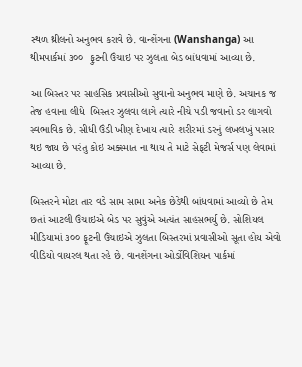સ્થળ થ્રીલનો અનુભવ કરાવે છે. વાન્શેંગના (Wanshanga) આ થીમપાર્કમાં ૩૦૦  ફુટની ઉંચાઇ પર ઝુલતા બેડ બાંધવામાં આવ્યા છે.

આ બિસ્તર પર સાહસિક પ્રવાસીઓ સુવાનો અનુભવ માણે છે. અચાનક જ તેજ હવાના લીધે  બિસ્તર ઝુલવા લાગે ત્યારે નીચે પડી જવાનો ડર લાગવો સ્વભાવિક છે. સીધી ઉંડી ખીણ દેખાય ત્યારે શરીરમાં ડરનું લખલખું પસાર થઇ જાય છે પરંતુ કોઇ અક્સ્માત ના થાય તે માટે સેફટી મેજર્સ પણ લેવામાં આવ્યા છે.

બિસ્તરને મોટા તાર વડે સામ સામા અનેક છેડેથી બાંધવામાં આવ્યો છે તેમ છતાં આટલી ઉંચાઇએ બેડ પર સુવુંએ અત્યંત સાહસભર્યુ છે. સોશિયલ મીડિયામાં ૩૦૦ ફૂટની ઉંચાઇએ ઝુલતા બિસ્તરમાં પ્રવાસીઓ સૂતા હોય એવો વીડિયો વાયરલ થતા રહે છે. વાનશેંગના ઓર્ડોવિશિયન પાર્કમાં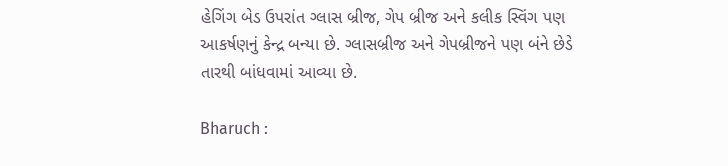હેગિંગ બેડ ઉપરાંત ગ્લાસ બ્રીજ, ગેપ બ્રીજ અને કલીક સ્વિંગ પણ આકર્ષણનું કેન્દ્ર બન્યા છે. ગ્લાસબ્રીજ અને ગેપબ્રીજને પણ બંને છેડે તારથી બાંધવામાં આવ્યા છે.

Bharuch :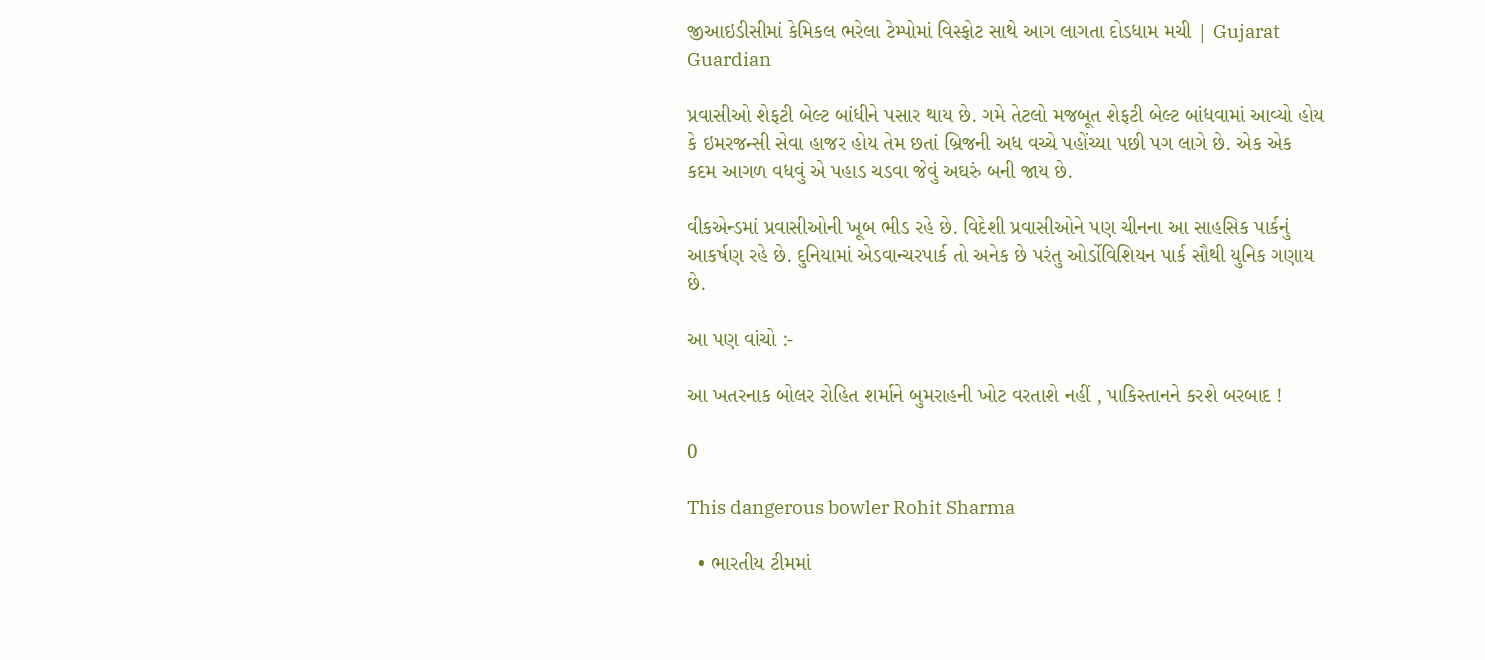જીઆઇડીસીમાં કેમિકલ ભરેલા ટેમ્પોમાં વિસ્ફોટ સાથે આગ લાગતા દોડધામ મચી | Gujarat Guardian

પ્રવાસીઓ શેફટી બેલ્ટ બાંધીને પસાર થાય છે. ગમે તેટલો મજબૂત શેફટી બેલ્ટ બાંધવામાં આવ્યો હોય કે ઇમરજન્સી સેવા હાજર હોય તેમ છતાં બ્રિજની અધ વચ્ચે પહોંચ્યા પછી પગ લાગે છે. એક એક કદમ આગળ વધવું એ પહાડ ચડવા જેવું અઘરું બની જાય છે.

વીકએન્ડમાં પ્રવાસીઓની ખૂબ ભીડ રહે છે. વિદેશી પ્રવાસીઓને પણ ચીનના આ સાહસિક પાર્કનું આકર્ષણ રહે છે. દુનિયામાં એડવાન્ચરપાર્ક તો અનેક છે પરંતુ ઓર્ડોવિશિયન પાર્ક સૌથી યુનિક ગણાય છે.

આ પણ વાંચો :-

આ ખતરનાક બોલર રોહિત શર્માને બુમરાહની ખોટ વરતાશે નહીં , પાકિસ્તાનને કરશે બરબાદ !

0

This dangerous bowler Rohit Sharma

  • ભારતીય ટીમમાં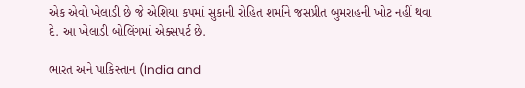એક એવો ખેલાડી છે જે એશિયા કપમાં સુકાની રોહિત શર્માને જસપ્રીત બુમરાહની ખોટ નહીં થવા દે. આ ખેલાડી બોલિંગમાં એક્સપર્ટ છે.

ભારત અને પાકિસ્તાન (India and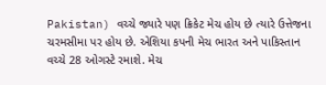Pakistan) વચ્ચે જ્યારે પણ ક્રિકેટ મેચ હોય છે ત્યારે ઉત્તેજના ચરમસીમા પર હોય છે. એશિયા કપની મેચ ભારત અને પાકિસ્તાન વચ્ચે 28 ઓગસ્ટે રમાશે. મેચ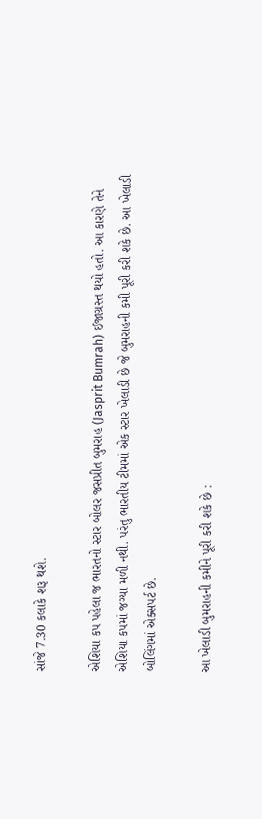સાંજે 7.30 કલાકે શરૂ થશે.

એશિયા કપ પહેલા જ ભારતનો સ્ટાર બોલર જસપ્રીત બુમરાહ (Jasprit Bumrah) ઈજાગ્રસ્ત થયો હતો. આ કારણે તેને એશિયા કપમાં જગ્યા મળી નથી. પરંતુ ભારતીય ટીમમાં એક સ્ટાર ખેલાડી છે જે બુમરાહની કમી પૂરી કરી શકે છે. આ ખેલાડી બોલિંગમાં એક્સપર્ટ છે.

આ ખેલાડી બુમરાહની કમીને પૂરી કરી શકે છે :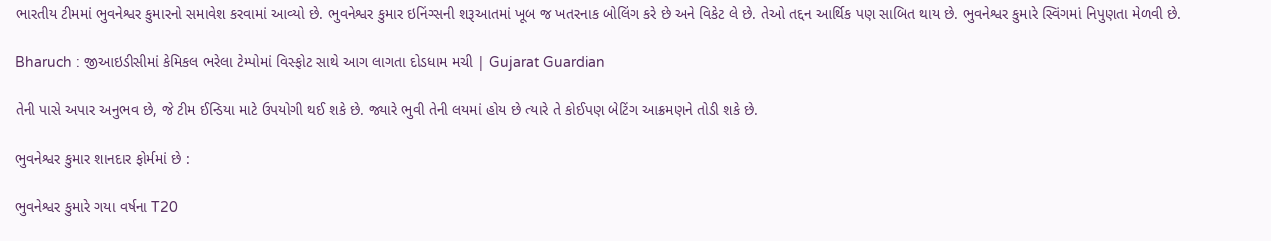ભારતીય ટીમમાં ભુવનેશ્વર કુમારનો સમાવેશ કરવામાં આવ્યો છે. ભુવનેશ્વર કુમાર ઇનિંગ્સની શરૂઆતમાં ખૂબ જ ખતરનાક બોલિંગ કરે છે અને વિકેટ લે છે. તેઓ તદ્દન આર્થિક પણ સાબિત થાય છે. ભુવનેશ્વર કુમારે સ્વિંગમાં નિપુણતા મેળવી છે.

Bharuch : જીઆઇડીસીમાં કેમિકલ ભરેલા ટેમ્પોમાં વિસ્ફોટ સાથે આગ લાગતા દોડધામ મચી | Gujarat Guardian

તેની પાસે અપાર અનુભવ છે, જે ટીમ ઈન્ડિયા માટે ઉપયોગી થઈ શકે છે. જ્યારે ભુવી તેની લયમાં હોય છે ત્યારે તે કોઈપણ બેટિંગ આક્રમણને તોડી શકે છે.

ભુવનેશ્વર કુમાર શાનદાર ફોર્મમાં છે :

ભુવનેશ્વર કુમારે ગયા વર્ષના T20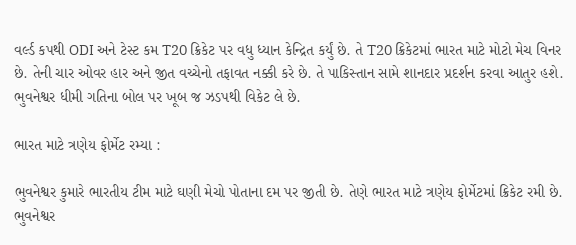વર્લ્ડ કપથી ODI અને ટેસ્ટ કમ T20 ક્રિકેટ પર વધુ ધ્યાન કેન્દ્રિત કર્યું છે. તે T20 ક્રિકેટમાં ભારત માટે મોટો મેચ વિનર છે. તેની ચાર ઓવર હાર અને જીત વચ્ચેનો તફાવત નક્કી કરે છે. તે પાકિસ્તાન સામે શાનદાર પ્રદર્શન કરવા આતુર હશે. ભુવનેશ્વર ધીમી ગતિના બોલ પર ખૂબ જ ઝડપથી વિકેટ લે છે.

ભારત માટે ત્રણેય ફોર્મેટ રમ્યા :

ભુવનેશ્વર કુમારે ભારતીય ટીમ માટે ઘણી મેચો પોતાના દમ પર જીતી છે. તેણે ભારત માટે ત્રણેય ફોર્મેટમાં ક્રિકેટ રમી છે. ભુવનેશ્વર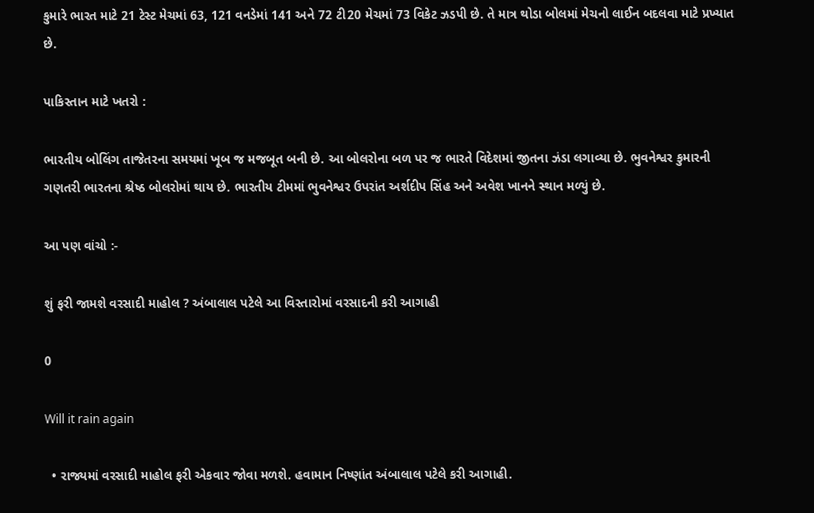કુમારે ભારત માટે 21 ટેસ્ટ મેચમાં 63, 121 વનડેમાં 141 અને 72 ટી20 મેચમાં 73 વિકેટ ઝડપી છે. તે માત્ર થોડા બોલમાં મેચનો લાઈન બદલવા માટે પ્રખ્યાત છે.

પાકિસ્તાન માટે ખતરો :

ભારતીય બોલિંગ તાજેતરના સમયમાં ખૂબ જ મજબૂત બની છે. આ બોલરોના બળ પર જ ભારતે વિદેશમાં જીતના ઝંડા લગાવ્યા છે. ભુવનેશ્વર કુમારની ગણતરી ભારતના શ્રેષ્ઠ બોલરોમાં થાય છે. ભારતીય ટીમમાં ભુવનેશ્વર ઉપરાંત અર્શદીપ સિંહ અને અવેશ ખાનને સ્થાન મળ્યું છે.

આ પણ વાંચો :-

શું ફરી જામશે વરસાદી માહોલ ? અંબાલાલ પટેલે આ વિસ્તારોમાં વરસાદની કરી આગાહી

0

Will it rain again

  • રાજ્યમાં વરસાદી માહોલ ફરી એકવાર જોવા મળશે. હવામાન નિષ્ણાંત અંબાલાલ પટેલે કરી આગાહી.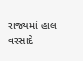રાજ્યમાં હાલ વરસાદે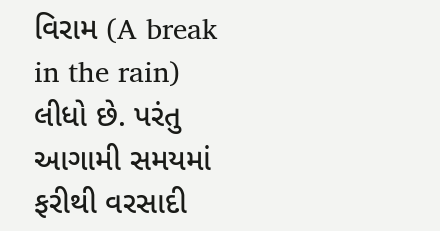વિરામ (A break in the rain) લીધો છે. પરંતુ આગામી સમયમાં ફરીથી વરસાદી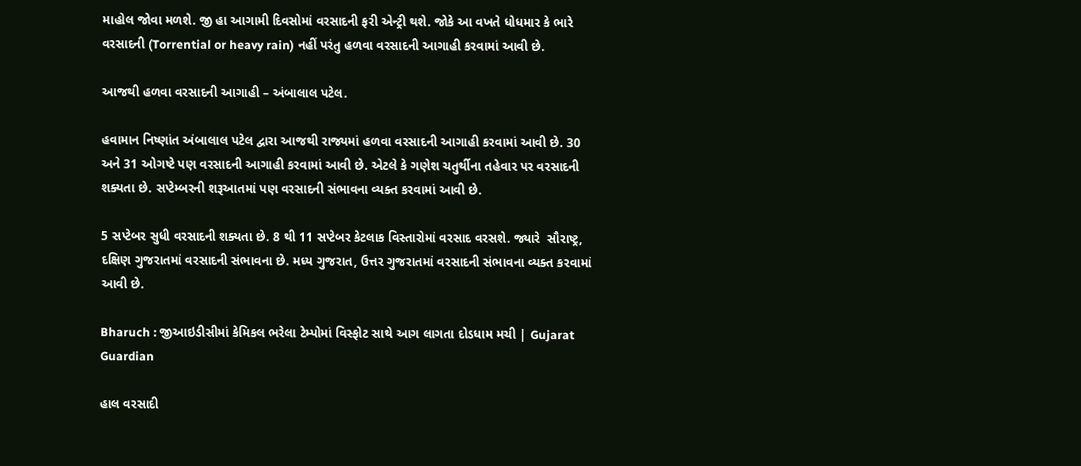માહોલ જોવા મળશે. જી હા આગામી દિવસોમાં વરસાદની ફરી એન્ટ્રી થશે. જોકે આ વખતે ધોધમાર કે ભારે વરસાદની (Torrential or heavy rain) નહીં પરંતુ હળવા વરસાદની આગાહી કરવામાં આવી છે.

આજથી હળવા વરસાદની આગાહી – અંબાલાલ પટેલ.

હવામાન નિષ્ણાંત અંબાલાલ પટેલ દ્વારા આજથી રાજ્યમાં હળવા વરસાદની આગાહી કરવામાં આવી છે. 30 અને 31 ઓગષ્ટે પણ વરસાદની આગાહી કરવામાં આવી છે. એટલે કે ગણેશ ચતુર્થીના તહેવાર પર વરસાદની શક્યતા છે. સપ્ટેમ્બરની શરૂઆતમાં પણ વરસાદની સંભાવના વ્યક્ત કરવામાં આવી છે.

5 સપ્ટેબર સુધી વરસાદની શક્યતા છે. 8 થી 11 સપ્ટેબર કેટલાક વિસ્તારોમાં વરસાદ વરસશે. જ્યારે  સૌરાષ્ટ્ર, દક્ષિણ ગુજરાતમાં વરસાદની સંભાવના છે. મધ્ય ગુજરાત, ઉત્તર ગુજરાતમાં વરસાદની સંભાવના વ્યક્ત કરવામાં આવી છે.

Bharuch : જીઆઇડીસીમાં કેમિકલ ભરેલા ટેમ્પોમાં વિસ્ફોટ સાથે આગ લાગતા દોડધામ મચી | Gujarat Guardian

હાલ વરસાદી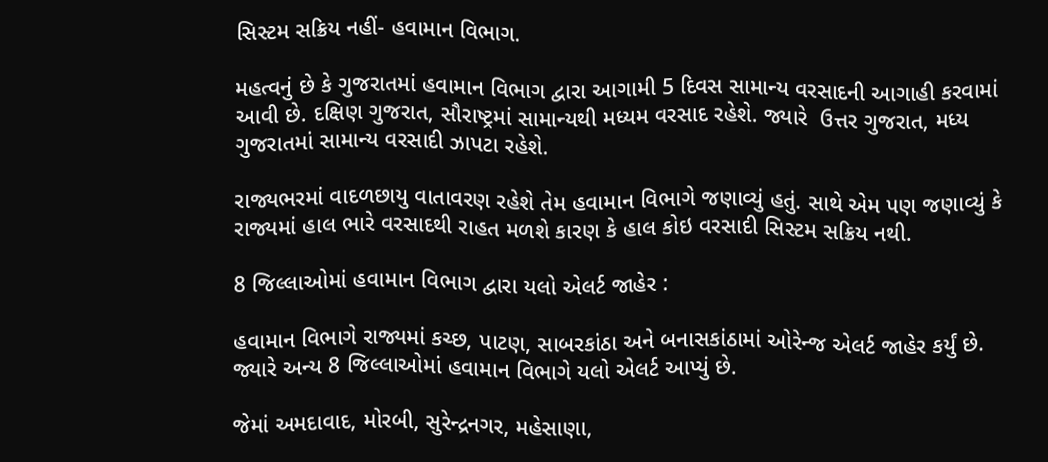સિસ્ટમ સક્રિય નહીં- હવામાન વિભાગ.

મહત્વનું છે કે ગુજરાતમાં હવામાન વિભાગ દ્વારા આગામી 5 દિવસ સામાન્ય વરસાદની આગાહી કરવામાં આવી છે. દક્ષિણ ગુજરાત, સૌરાષ્ટ્રમાં સામાન્યથી મધ્યમ વરસાદ રહેશે. જ્યારે  ઉત્તર ગુજરાત, મધ્ય ગુજરાતમાં સામાન્ય વરસાદી ઝાપટા રહેશે.

રાજ્યભરમાં વાદળછાયુ વાતાવરણ રહેશે તેમ હવામાન વિભાગે જણાવ્યું હતું. સાથે એમ પણ જણાવ્યું કે રાજ્યમાં હાલ ભારે વરસાદથી રાહત મળશે કારણ કે હાલ કોઇ વરસાદી સિસ્ટમ સક્રિય નથી.

8 જિલ્લાઓમાં હવામાન વિભાગ દ્વારા યલો એલર્ટ જાહેર :

હવામાન વિભાગે રાજ્યમાં કચ્છ, પાટણ, સાબરકાંઠા અને બનાસકાંઠામાં ઓરેન્જ એલર્ટ જાહેર કર્યું છે.  જ્યારે અન્ય 8 જિલ્લાઓમાં હવામાન વિભાગે યલો એલર્ટ આપ્યું છે.

જેમાં અમદાવાદ, મોરબી, સુરેન્દ્રનગર, મહેસાણા,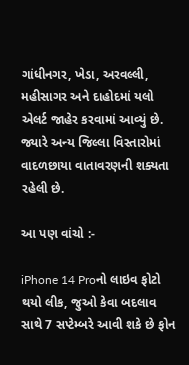ગાંધીનગર, ખેડા, અરવલ્લી, મહીસાગર અને દાહોદમાં યલો એલર્ટ જાહેર કરવામાં આવ્યું છે. જ્યારે અન્ય જિલ્લા વિસ્તારોમાં વાદળછાયા વાતાવરણની શક્યતા રહેલી છે.

આ પણ વાંચો :-

iPhone 14 Proનો લાઇવ ફોટો થયો લીક, જુઓ કેવા બદલાવ સાથે 7 સપ્ટેમ્બરે આવી શકે છે ફોન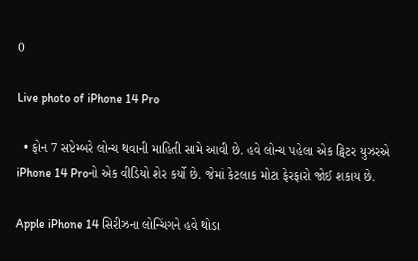0

Live photo of iPhone 14 Pro

  • ફોન 7 સપ્ટેમ્બરે લોન્ચ થવાની માહિતી સામે આવી છે. હવે લોન્ચ પહેલા એક ટ્વિટર યુઝરએ iPhone 14 Proનો એક વીડિયો શેર કર્યો છે. જેમાં કેટલાક મોટા ફેરફારો જોઈ શકાય છે.

Apple iPhone 14 સિરીઝના લોન્ચિંગને હવે થોડા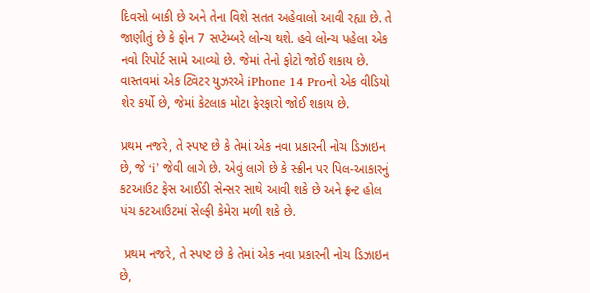દિવસો બાકી છે અને તેના વિશે સતત અહેવાલો આવી રહ્યા છે. તે જાણીતું છે કે ફોન 7 સપ્ટેમ્બરે લોન્ચ થશે. હવે લોન્ચ પહેલા એક નવો રિપોર્ટ સામે આવ્યો છે. જેમાં તેનો ફોટો જોઈ શકાય છે. વાસ્તવમાં એક ટ્વિટર યુઝરએ iPhone 14 Proનો એક વીડિયો શેર કર્યો છે, જેમાં કેટલાક મોટા ફેરફારો જોઈ શકાય છે.

પ્રથમ નજરે, તે સ્પષ્ટ છે કે તેમાં એક નવા પ્રકારની નોચ ડિઝાઇન છે, જે ‘i’ જેવી લાગે છે. એવું લાગે છે કે સ્ક્રીન પર પિલ-આકારનું કટઆઉટ ફેસ આઈડી સેન્સર સાથે આવી શકે છે અને ફ્રન્ટ હોલ પંચ કટઆઉટમાં સેલ્ફી કેમેરા મળી શકે છે.

 પ્રથમ નજરે, તે સ્પષ્ટ છે કે તેમાં એક નવા પ્રકારની નોચ ડિઝાઇન છે,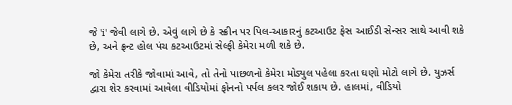જે 'i' જેવી લાગે છે. એવું લાગે છે કે સ્ક્રીન પર પિલ-આકારનું કટઆઉટ ફેસ આઈડી સેન્સર સાથે આવી શકે છે, અને ફ્રન્ટ હોલ પંચ કટઆઉટમાં સેલ્ફી કેમેરા મળી શકે છે.

જો કેમેરા તરીકે જોવામાં આવે, તો તેનો પાછળનો કેમેરા મોડ્યુલ પહેલા કરતા ઘણો મોટો લાગે છે. યુઝર્સ દ્વારા શેર કરવામાં આવેલા વીડિયોમાં ફોનનો પર્પલ કલર જોઈ શકાય છે. હાલમાં, વીડિયો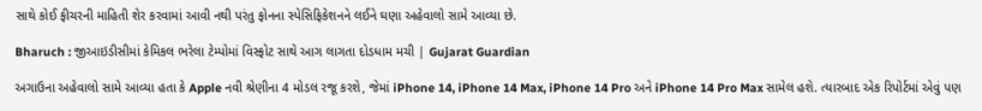સાથે કોઈ ફીચરની માહિતી શેર કરવામાં આવી નથી પરંતુ ફોનના સ્પેસિફિકેશનને લઈને ઘણા અહેવાલો સામે આવ્યા છે.

Bharuch : જીઆઇડીસીમાં કેમિકલ ભરેલા ટેમ્પોમાં વિસ્ફોટ સાથે આગ લાગતા દોડધામ મચી | Gujarat Guardian

અગાઉના અહેવાલો સામે આવ્યા હતા કે Apple નવી શ્રેણીના 4 મોડલ રજૂ કરશે, જેમાં iPhone 14, iPhone 14 Max, iPhone 14 Pro અને iPhone 14 Pro Max સામેલ હશે. ત્યારબાદ એક રિપોર્ટમાં એવું પણ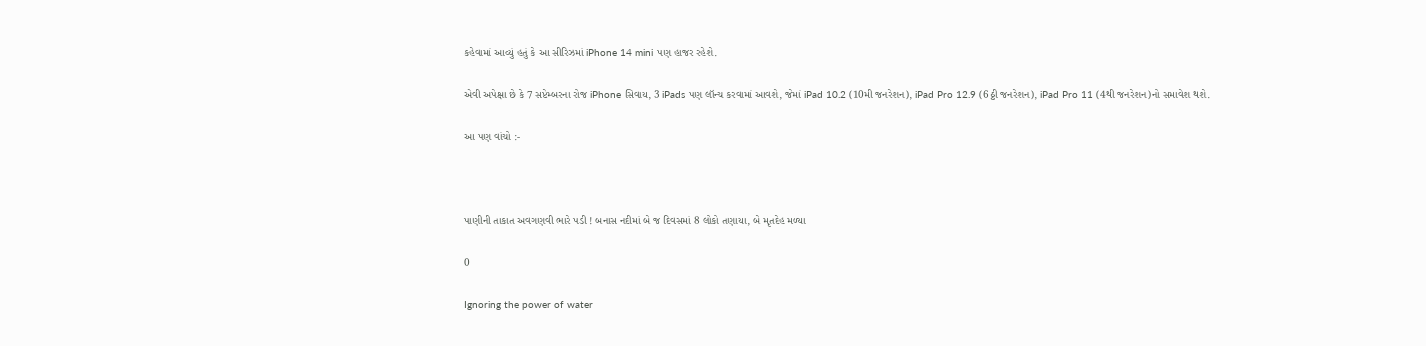કહેવામાં આવ્યું હતું કે આ સીરિઝમાં iPhone 14 mini પણ હાજર રહેશે.

એવી અપેક્ષા છે કે 7 સપ્ટેમ્બરના રોજ iPhone સિવાય, 3 iPads પણ લૉન્ચ કરવામાં આવશે, જેમાં iPad 10.2 (10મી જનરેશન), iPad Pro 12.9 (6ઠ્ઠી જનરેશન), iPad Pro 11 (4થી જનરેશન)નો સમાવેશ થશે.

આ પણ વાંચો :-



પાણીની તાકાત અવગણવી ભારે પડી ! બનાસ નદીમાં બે જ દિવસમાં 8 લોકો તણાયા, બે મૃતદેહ મળ્યા

0

Ignoring the power of water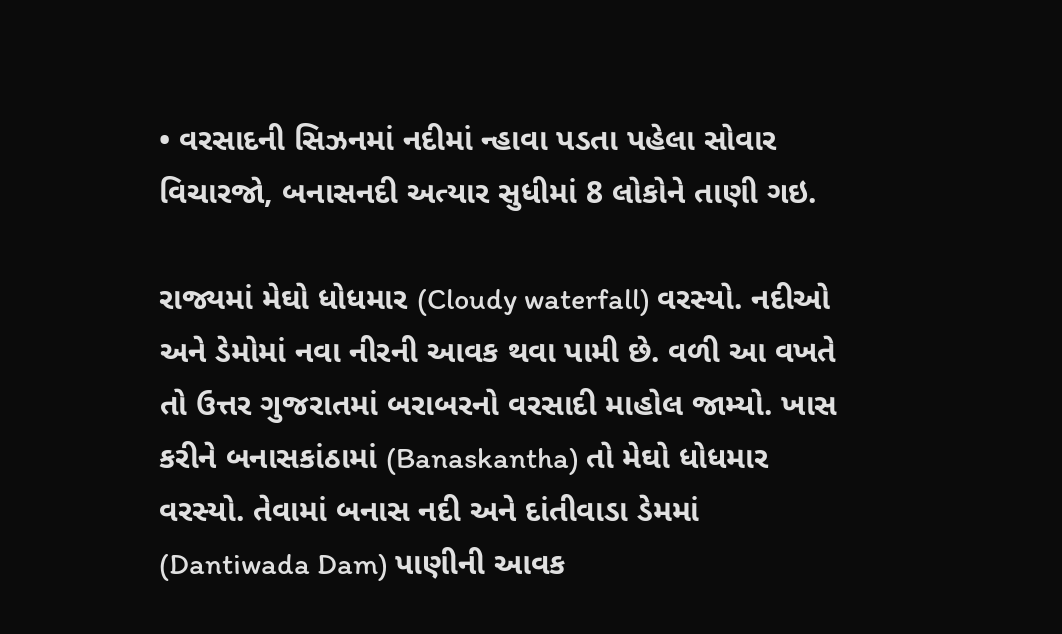• વરસાદની સિઝનમાં નદીમાં ન્હાવા પડતા પહેલા સોવાર વિચારજો, બનાસનદી અત્યાર સુધીમાં 8 લોકોને તાણી ગઇ.

રાજ્યમાં મેઘો ધોધમાર (Cloudy waterfall) વરસ્યો. નદીઓ અને ડેમોમાં નવા નીરની આવક થવા પામી છે. વળી આ વખતે તો ઉત્તર ગુજરાતમાં બરાબરનો વરસાદી માહોલ જામ્યો. ખાસ કરીને બનાસકાંઠામાં (Banaskantha) તો મેઘો ધોધમાર વરસ્યો. તેવામાં બનાસ નદી અને દાંતીવાડા ડેમમાં (Dantiwada Dam) પાણીની આવક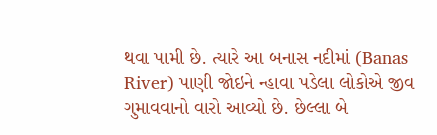થવા પામી છે. ત્યારે આ બનાસ નદીમાં (Banas River) પાણી જોઇને ન્હાવા પડેલા લોકોએ જીવ ગુમાવવાનો વારો આવ્યો છે. છેલ્લા બે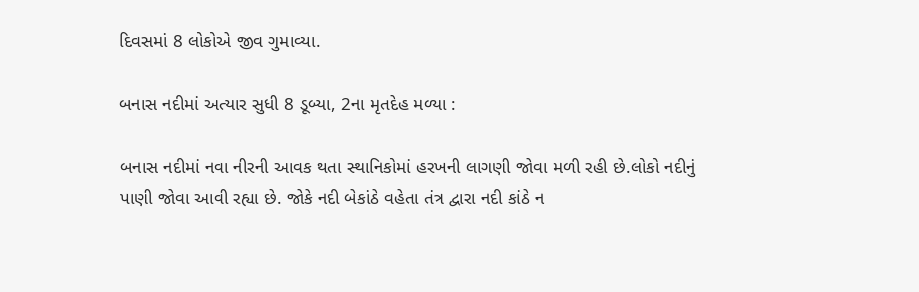દિવસમાં 8 લોકોએ જીવ ગુમાવ્યા.

બનાસ નદીમાં અત્યાર સુધી 8 ડૂબ્યા, 2ના મૃતદેહ મળ્યા :

બનાસ નદીમાં નવા નીરની આવક થતા સ્થાનિકોમાં હરખની લાગણી જોવા મળી રહી છે.લોકો નદીનું પાણી જોવા આવી રહ્યા છે. જોકે નદી બેકાંઠે વહેતા તંત્ર દ્વારા નદી કાંઠે ન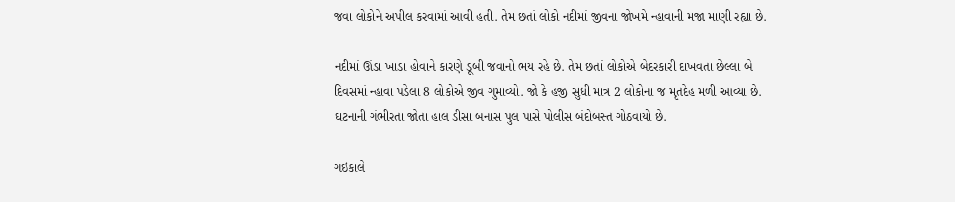જવા લોકોને અપીલ કરવામાં આવી હતી. તેમ છતાં લોકો નદીમાં જીવના જોખમે ન્હાવાની મજા માણી રહ્યા છે.

નદીમાં ઊંડા ખાડા હોવાને કારણે ડૂબી જવાનો ભય રહે છે. તેમ છતાં લોકોએ બેદરકારી દાખવતા છેલ્લા બે દિવસમાં ન્હાવા પડેલા 8 લોકોએ જીવ ગુમાવ્યો. જો કે હજી સુધી માત્ર 2 લોકોના જ મૃતદેહ મળી આવ્યા છે. ઘટનાની ગંભીરતા જોતા હાલ ડીસા બનાસ પુલ પાસે પોલીસ બંદોબસ્ત ગોઠવાયો છે.

ગઇકાલે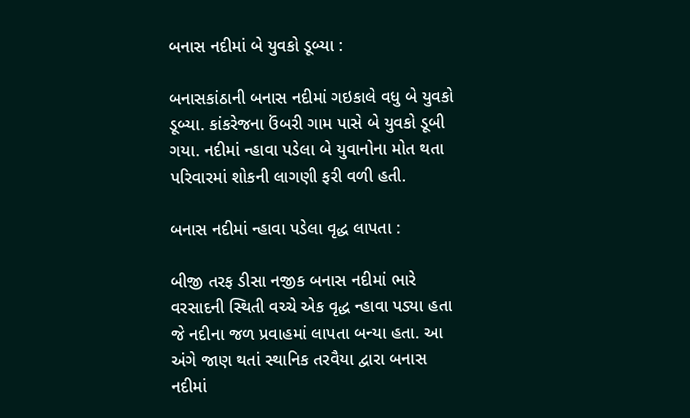બનાસ નદીમાં બે યુવકો ડૂબ્યા :

બનાસકાંઠાની બનાસ નદીમાં ગઇકાલે વધુ બે યુવકો ડૂબ્યા. કાંકરેજના ઉંબરી ગામ પાસે બે યુવકો ડૂબી ગયા. નદીમાં ન્હાવા પડેલા બે યુવાનોના મોત થતા પરિવારમાં શોકની લાગણી ફરી વળી હતી.

બનાસ નદીમાં ન્હાવા પડેલા વૃદ્ધ લાપતા :

બીજી તરફ ડીસા નજીક બનાસ નદીમાં ભારે વરસાદની સ્થિતી વચ્ચે એક વૃદ્ધ ન્હાવા પડ્યા હતા જે નદીના જળ પ્રવાહમાં લાપતા બન્યા હતા. આ અંગે જાણ થતાં સ્થાનિક તરવૈયા દ્વારા બનાસ નદીમાં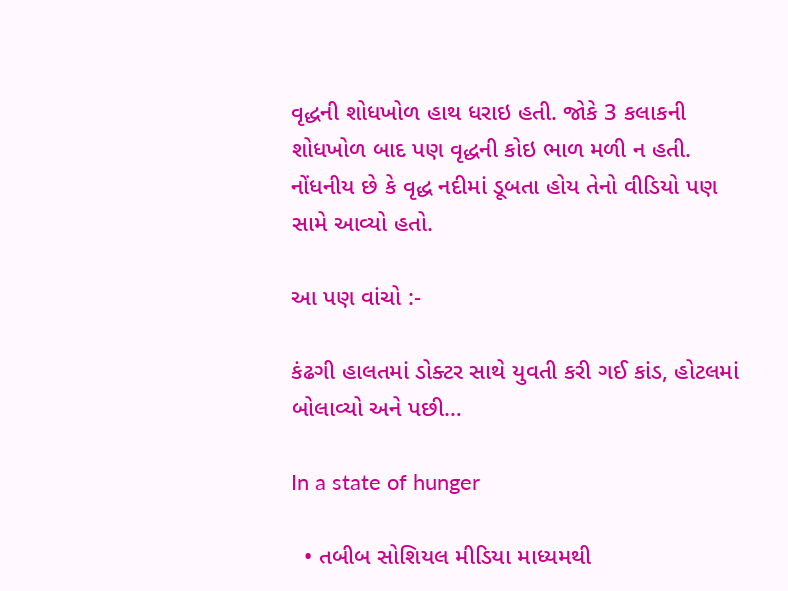વૃદ્ધની શોધખોળ હાથ ધરાઇ હતી. જોકે 3 કલાકની શોધખોળ બાદ પણ વૃદ્ધની કોઇ ભાળ મળી ન હતી. નોંધનીય છે કે વૃદ્ધ નદીમાં ડૂબતા હોય તેનો વીડિયો પણ સામે આવ્યો હતો.

આ પણ વાંચો :-

કંઢગી હાલતમાં ડોક્ટર સાથે યુવતી કરી ગઈ કાંડ, હોટલમાં બોલાવ્યો અને પછી…

In a state of hunger

  • તબીબ સોશિયલ મીડિયા માધ્યમથી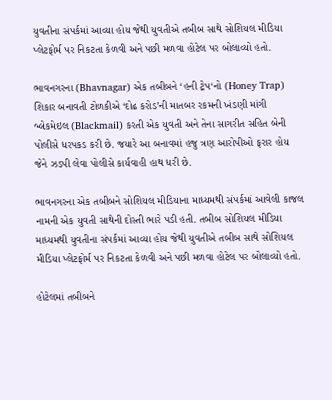યુવતીના સંપર્કમાં આવ્યા હોય જેથી યુવતીએ તબીબ સાથે સોશિયલ મીડિયા પ્લેટફોર્મ પર નિકટતા કેળવી અને પછી મળવા હોટેલ પર બોલાવ્યો હતો.

ભાવનગરના (Bhavnagar) એક તબીબને ‘હની ટ્રેપ‘નો (Honey Trap) શિકાર બનાવતી ટોળકીએ ‘દોઢ કરોડ’ની માતબર રકમની ખંડણી માંગી બ્લેકમેઇલ (Blackmail) કરતી એક યુવતી અને તેના સાગરીત સહિત બેની પોલીસે ધરપકડ કરી છે. જયારે આ બનાવમાં હજુ ત્રણ આરોપીઓ ફરાર હોય જેને ઝડપી લેવા પોલીસે કાર્યવાહી હાથ ધરી છે.

ભાવનગરના એક તબીબને સોશિયલ મીડિયાના માધ્યમથી સંપર્કમાં આવેલી કાજલ નામની એક યુવતી સાથેની દોસ્તી ભારે પડી હતી. તબીબ સોશિયલ મીડિયા માધ્યમથી યુવતીના સંપર્કમાં આવ્યા હોય જેથી યુવતીએ તબીબ સાથે સોશિયલ મીડિયા પ્લેટફોર્મ પર નિકટતા કેળવી અને પછી મળવા હોટેલ પર બોલાવ્યો હતો.

હોટેલમાં તબીબને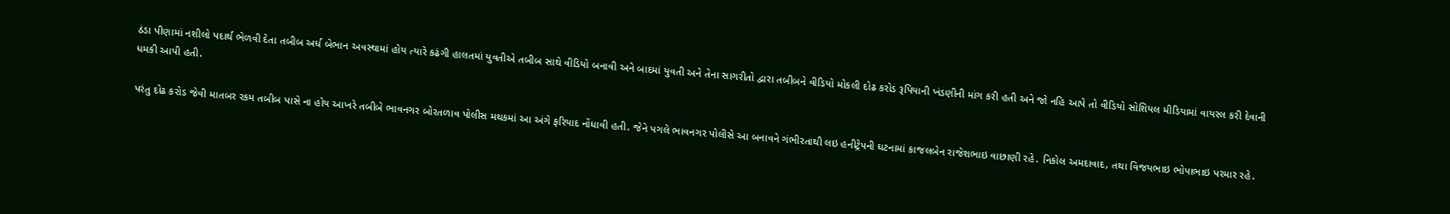ઠંડા પીણામાં નશીલો પદાર્થ ભેળવી દેતા તબીબ અર્ધ બેભાન અવસ્થામાં હોય ત્યારે કઢંગી હાલતમાં યુવતીએ તબીબ સાથે વીડિયો બનાવી અને બાદમાં યુવતી અને તેના સાગરીતો દ્વારા તબીબને વીડિયો મોકલી દોઢ કરોડ રૂપિયાની ખંડણીની માંગ કરી હતી અને જો નહિ આપે તો વીડિયો સોશિયલ મીડિયામાં વાયરલ કરી દેવાની ધમકી આપી હતી.

પરંતુ દોઢ કરોડ જેવી માતબર રકમ તબીબ પાસે ના હોય આખરે તબીબે ભાવનગર બોરતળાવ પોલીસ મથકમાં આ અંગે ફરિયાદ નોંધાવી હતી. જેને પગલે ભાવનગર પોલીસે આ બનાવને ગંભીરતાથી લઇ હનીટ્રેપની ઘટનામાં કાજલબેન રાજેશભાઇ વાછાણી રહે. નિકોલ અમદાવાદ, તથા વિજયભાઇ ભોપાભાઇ પરમાર રહે.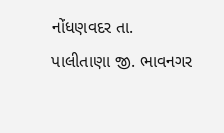નોંધણવદર તા. પાલીતાણા જી. ભાવનગર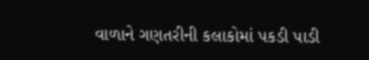વાળાને ગણતરીની કલાકોમાં પકડી પાડી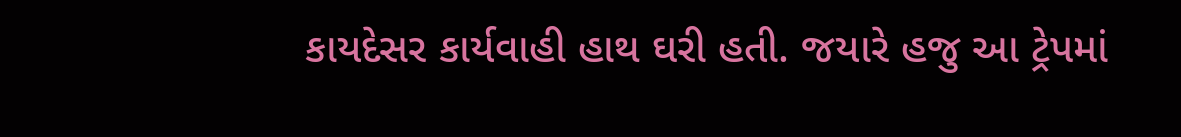કાયદેસર કાર્યવાહી હાથ ઘરી હતી. જયારે હજુ આ ટ્રેપમાં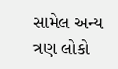સામેલ અન્ય ત્રણ લોકો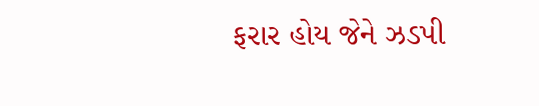ફરાર હોય જેને ઝડપી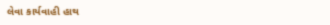લેવા કાર્યવાહી હાથ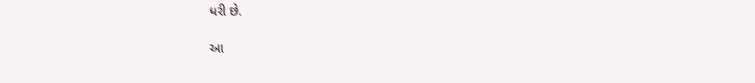ધરી છે.

આ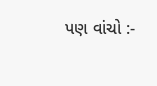પણ વાંચો :-